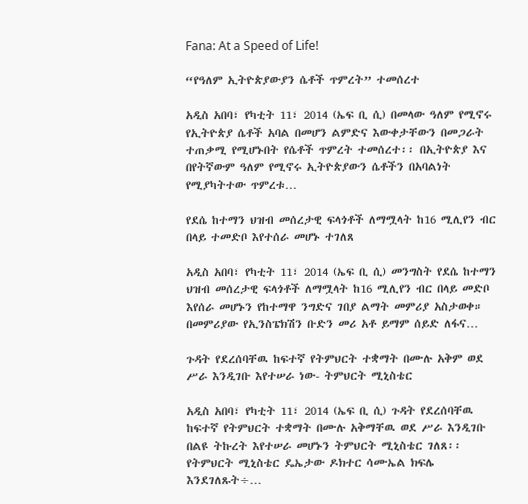Fana: At a Speed of Life!

“የዓለም ኢትዮጵያውያን ሴቶች ጥምረት” ተመሰረተ

አዲስ አበባ፣ የካቲት 11፣ 2014 (ኤፍ ቢ ሲ) በመላው ዓለም የሚኖሩ የኢትዮጵያ ሴቶች አባል በመሆን ልምድና እውቀታቸውን በመጋራት ተጠቃሚ የሚሆኑበት የሴቶች ጥምረት ተመሰረተ፡፡ በኢትዮጵያ እና በየትኛውም ዓለም የሚኖሩ ኢትዮጵያውን ሴቶችን በአባልነት የሚያካትተው ጥምረቱ…

የደሴ ከተማን ህዝብ መሰረታዊ ፍላጎቶች ለማሟላት ከ16 ሚሊየን ብር በላይ ተመድቦ እየተሰራ መሆኑ ተገለጸ

አዲስ አበባ፣ የካቲት 11፣ 2014 (ኤፍ ቢ ሲ) መንግስት የደሴ ከተማን ህዝብ መሰረታዊ ፍላጎቶች ለማሟላት ከ16 ሚሊየን ብር በላይ መድቦ እየሰራ መሆኑን የከተማዋ ንግድና ገበያ ልማት መምሪያ አስታወቀ። በመምሪያው የኢንስፔክሽን ቡድን መሪ አቶ ይማም ሰይድ ለፋና…

ጉዳት የደረሰባቸዉ ከፍተኛ የትምህርት ተቋማት በሙሉ አቅም ወደ ሥራ እንዲገቡ እየተሠራ ነው- ትምህርት ሚኒስቴር

አዲስ አበባ፣ የካቲት 11፣ 2014 (ኤፍ ቢ ሲ) ጉዳት የደረሰባቸዉ ከፍተኛ የትምህርት ተቋማት በሙሉ አቅማቸዉ ወደ ሥራ እንዲገቡ በልዩ ትኩረት እየተሠራ መሆኑን ትምህርት ሚኒስቴር ገለጸ፡፡ የትምህርት ሚኒስቴር ዴኤታው ዶክተር ሳሙኤል ክፍሌ እንደገለጹት÷…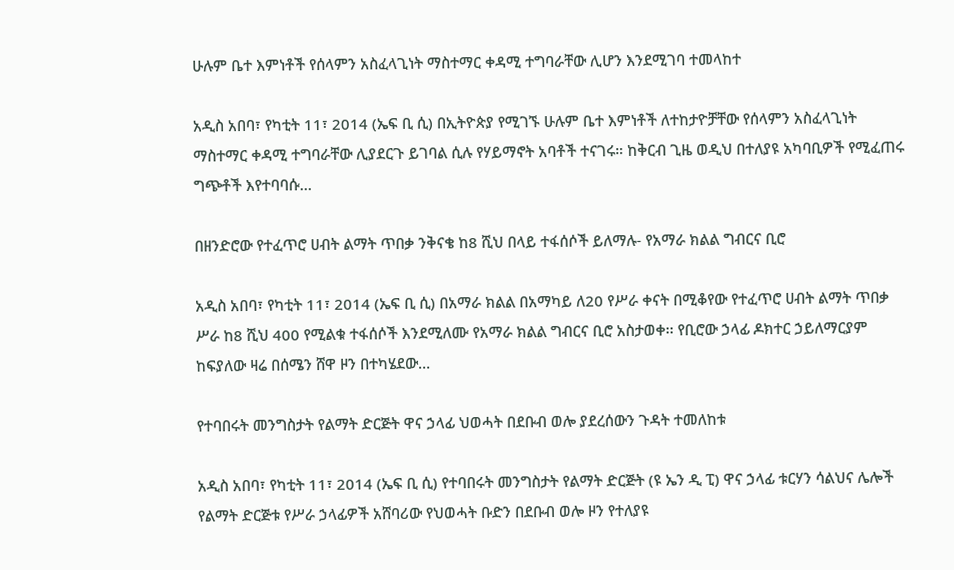ሁሉም ቤተ እምነቶች የሰላምን አስፈላጊነት ማስተማር ቀዳሚ ተግባራቸው ሊሆን እንደሚገባ ተመላከተ

አዲስ አበባ፣ የካቲት 11፣ 2014 (ኤፍ ቢ ሲ) በኢትዮጵያ የሚገኙ ሁሉም ቤተ እምነቶች ለተከታዮቻቸው የሰላምን አስፈላጊነት ማስተማር ቀዳሚ ተግባራቸው ሊያደርጉ ይገባል ሲሉ የሃይማኖት አባቶች ተናገሩ። ከቅርብ ጊዜ ወዲህ በተለያዩ አካባቢዎች የሚፈጠሩ ግጭቶች እየተባባሱ…

በዘንድሮው የተፈጥሮ ሀብት ልማት ጥበቃ ንቅናቄ ከ8 ሺህ በላይ ተፋሰሶች ይለማሉ- የአማራ ክልል ግብርና ቢሮ

አዲስ አበባ፣ የካቲት 11፣ 2014 (ኤፍ ቢ ሲ) በአማራ ክልል በአማካይ ለ20 የሥራ ቀናት በሚቆየው የተፈጥሮ ሀብት ልማት ጥበቃ ሥራ ከ8 ሺህ 400 የሚልቁ ተፋሰሶች እንደሚለሙ የአማራ ክልል ግብርና ቢሮ አስታወቀ፡፡ የቢሮው ኃላፊ ዶክተር ኃይለማርያም ከፍያለው ዛሬ በሰሜን ሸዋ ዞን በተካሄደው…

የተባበሩት መንግስታት የልማት ድርጅት ዋና ኃላፊ ህወሓት በደቡብ ወሎ ያደረሰውን ጉዳት ተመለከቱ

አዲስ አበባ፣ የካቲት 11፣ 2014 (ኤፍ ቢ ሲ) የተባበሩት መንግስታት የልማት ድርጅት (ዩ ኤን ዲ ፒ) ዋና ኃላፊ ቱርሃን ሳልህና ሌሎች የልማት ድርጅቱ የሥራ ኃላፊዎች አሸባሪው የህወሓት ቡድን በደቡብ ወሎ ዞን የተለያዩ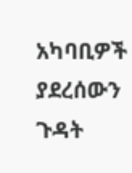አካባቢዎች ያደረሰውን ጉዳት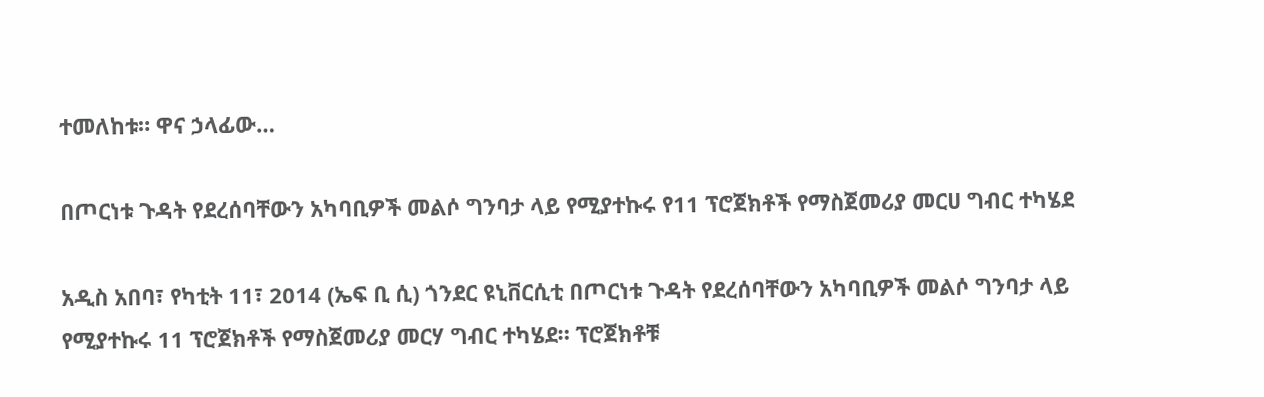ተመለከቱ። ዋና ኃላፊው…

በጦርነቱ ጉዳት የደረሰባቸውን አካባቢዎች መልሶ ግንባታ ላይ የሚያተኩሩ የ11 ፕሮጀክቶች የማስጀመሪያ መርሀ ግብር ተካሄደ

አዲስ አበባ፣ የካቲት 11፣ 2014 (ኤፍ ቢ ሲ) ጎንደር ዩኒቨርሲቲ በጦርነቱ ጉዳት የደረሰባቸውን አካባቢዎች መልሶ ግንባታ ላይ የሚያተኩሩ 11 ፕሮጀክቶች የማስጀመሪያ መርሃ ግብር ተካሄደ። ፕሮጀክቶቹ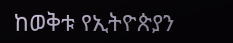ከወቅቱ የኢትዮጵያን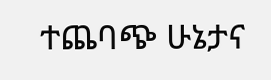ተጨባጭ ሁኔታና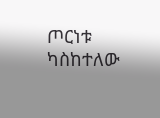ጦርነቱ ካስከተለው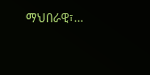ማህበራዊ፣…